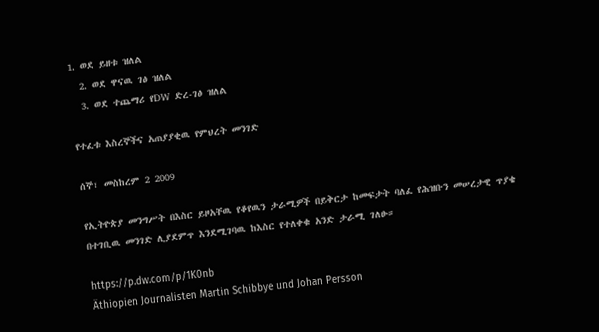1. ወደ ይዘቱ ዝለል
  2. ወደ ዋናዉ ገፅ ዝለል
  3. ወደ ተጨማሪ የDW ድረ-ገፅ ዝለል

የተፈቱ እስረኞችና አጠያያቂዉ የምህረት መንገድ

ሰኞ፣ መስከረም 2 2009

የኢትዮጵያ መንግሥት በእስር ይዞአቸዉ የቆየዉን ታራሚዎች በይቅርታ ከመፍታት ባለፈ የሕዝቡን መሠረታዊ ጥያቄ በተገቢዉ መንገድ ሊያደምጥ እንደሚገባዉ ከእስር የተለቀቁ አንድ ታራሚ ገለፁ።

https://p.dw.com/p/1K0nb
Äthiopien Journalisten Martin Schibbye und Johan Persson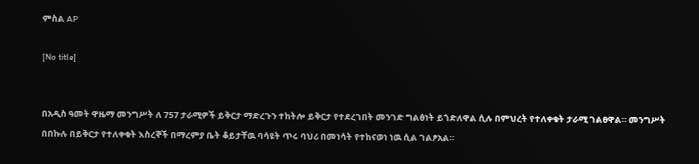ምስል AP

[No title]


በአዲስ ዓመት ዋዜማ መንግሥት ለ 757 ታራሚዎች ይቅርታ ማድረጉን ተከትሎ ይቅርታ የተደረገበት መንገድ ግልፅነት ይጎድለዋል ሲሉ በምህረት የተለቀቁት ታራሚ ገልፀዋል። መንግሥት በበኩሉ በይቅርታ የተለቀቁት እስረኞች በማረምያ ቤት ቆይታቸዉ ባሳዩት ጥሩ ባህሪ በመነሳት የተከናወነ ነዉ ሲል ገልፆአል።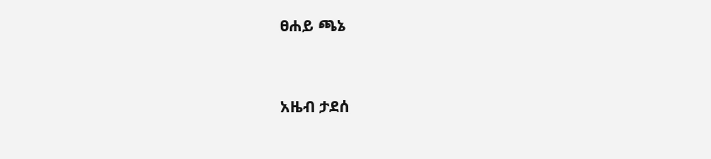ፀሐይ ጫኔ


አዜብ ታደሰ